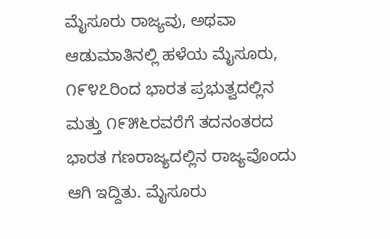ಮೈಸೂರು ರಾಜ್ಯವು, ಅಥವಾ ಆಡುಮಾತಿನಲ್ಲಿ ಹಳೆಯ ಮೈಸೂರು, ೧೯೪೭ರಿಂದ ಭಾರತ ಪ್ರಭುತ್ವದಲ್ಲಿನ ಮತ್ತು ೧೯೫೬ರವರೆಗೆ ತದನಂತರದ ಭಾರತ ಗಣರಾಜ್ಯದಲ್ಲಿನ ರಾಜ್ಯವೊಂದು ಆಗಿ ಇದ್ದಿತು. ಮೈಸೂರು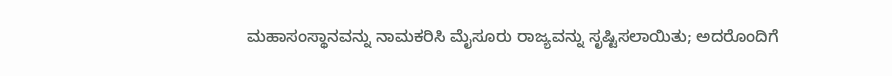ಮಹಾಸಂಸ್ಥಾನವನ್ನು ನಾಮಕರಿಸಿ ಮೈಸೂರು ರಾಜ್ಯವನ್ನು ಸೃಷ್ಟಿಸಲಾಯಿತು; ಅದರೊಂದಿಗೆ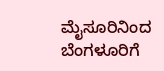ಮೈಸೂರಿನಿಂದ ಬೆಂಗಳೂರಿಗೆ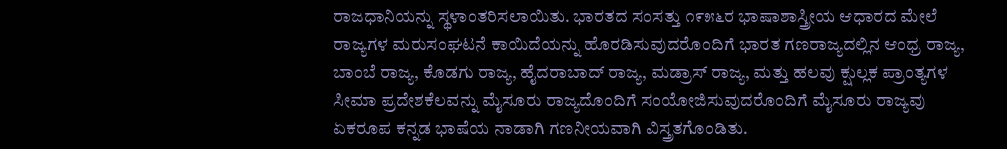ರಾಜಧಾನಿಯನ್ನು ಸ್ಥಳಾಂತರಿಸಲಾಯಿತು. ಭಾರತದ ಸಂಸತ್ತು ೧೯೫೬ರ ಭಾಷಾಶಾಸ್ತ್ರೀಯ ಆಧಾರದ ಮೇಲೆ ರಾಜ್ಯಗಳ ಮರುಸಂಘಟನೆ ಕಾಯಿದೆಯನ್ನು ಹೊರಡಿಸುವುದರೊಂದಿಗೆ ಭಾರತ ಗಣರಾಜ್ಯದಲ್ಲಿನ ಆಂಧ್ರ ರಾಜ್ಯ, ಬಾಂಬೆ ರಾಜ್ಯ, ಕೊಡಗು ರಾಜ್ಯ, ಹೈದರಾಬಾದ್ ರಾಜ್ಯ, ಮಡ್ರಾಸ್ ರಾಜ್ಯ, ಮತ್ತು ಹಲವು ಕ್ಷುಲ್ಲಕ ಪ್ರಾಂತ್ಯಗಳ ಸೀಮಾ ಪ್ರದೇಶಕೆಲವನ್ನು ಮೈಸೂರು ರಾಜ್ಯದೊಂದಿಗೆ ಸಂಯೋಜಿಸುವುದರೊಂದಿಗೆ ಮೈಸೂರು ರಾಜ್ಯವು ಏಕರೂಪ ಕನ್ನಡ ಭಾಷೆಯ ನಾಡಾಗಿ ಗಣನೀಯವಾಗಿ ವಿಸ್ತ್ರತಗೊಂಡಿತು.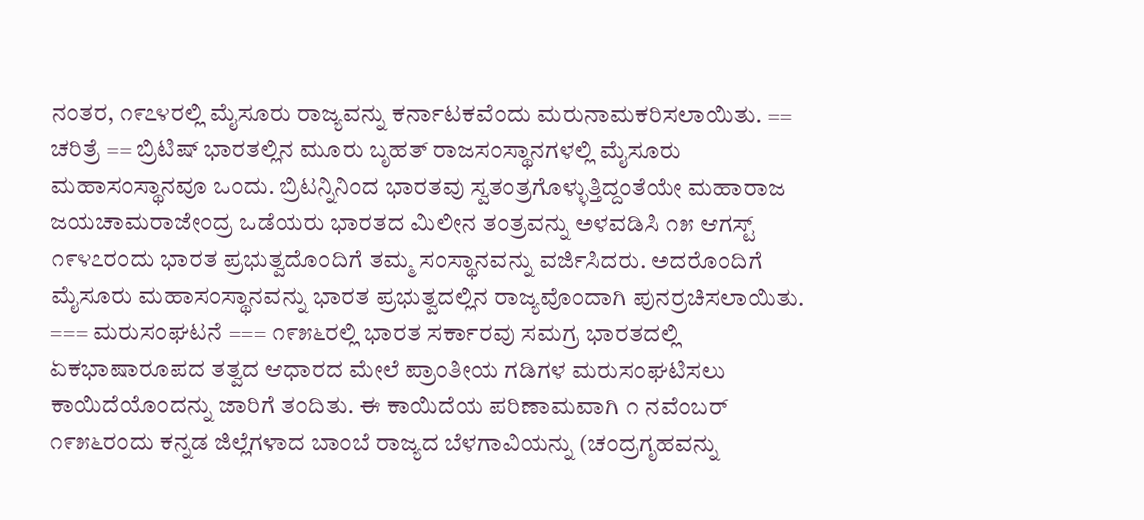ನಂತರ, ೧೯೭೪ರಲ್ಲಿ ಮೈಸೂರು ರಾಜ್ಯವನ್ನು ಕರ್ನಾಟಕವೆಂದು ಮರುನಾಮಕರಿಸಲಾಯಿತು. == ಚರಿತ್ರೆ == ಬ್ರಿಟಿಷ್ ಭಾರತಲ್ಲಿನ ಮೂರು ಬೃಹತ್ ರಾಜಸಂಸ್ಥಾನಗಳಲ್ಲಿ ಮೈಸೂರು ಮಹಾಸಂಸ್ಥಾನವೂ ಒಂದು. ಬ್ರಿಟನ್ನಿನಿಂದ ಭಾರತವು ಸ್ವತಂತ್ರಗೊಳ್ಳುತ್ತಿದ್ದಂತೆಯೇ ಮಹಾರಾಜ ಜಯಚಾಮರಾಜೇಂದ್ರ ಒಡೆಯರು ಭಾರತದ ಮಿಲೀನ ತಂತ್ರವನ್ನು ಅಳವಡಿಸಿ ೧೫ ಆಗಸ್ಟ್ ೧೯೪೭ರಂದು ಭಾರತ ಪ್ರಭುತ್ವದೊಂದಿಗೆ ತಮ್ಮ ಸಂಸ್ಥಾನವನ್ನು ವರ್ಜಿಸಿದರು. ಅದರೊಂದಿಗೆ ಮೈಸೂರು ಮಹಾಸಂಸ್ಥಾನವನ್ನು ಭಾರತ ಪ್ರಭುತ್ವದಲ್ಲಿನ ರಾಜ್ಯವೊಂದಾಗಿ ಪುನರ್ರಚಿಸಲಾಯಿತು. === ಮರುಸಂಘಟನೆ === ೧೯೫೬ರಲ್ಲಿ ಭಾರತ ಸರ್ಕಾರವು ಸಮಗ್ರ ಭಾರತದಲ್ಲಿ ಏಕಭಾಷಾರೂಪದ ತತ್ವದ ಆಧಾರದ ಮೇಲೆ ಪ್ರಾಂತೀಯ ಗಡಿಗಳ ಮರುಸಂಘಟಿಸಲು ಕಾಯಿದೆಯೊಂದನ್ನು ಜಾರಿಗೆ ತಂದಿತು. ಈ ಕಾಯಿದೆಯ ಪರಿಣಾಮವಾಗಿ ೧ ನವೆಂಬರ್ ೧೯೫೬ರಂದು ಕನ್ನಡ ಜಿಲ್ಲೆಗಳಾದ ಬಾಂಬೆ ರಾಜ್ಯದ ಬೆಳಗಾವಿಯನ್ನು (ಚಂದ್ರಗೃಹವನ್ನು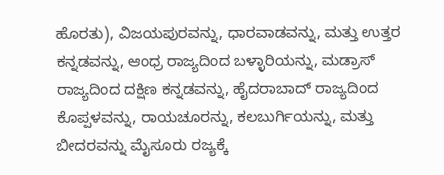ಹೊರತು), ವಿಜಯಪುರವನ್ನು, ಧಾರವಾಡವನ್ನು, ಮತ್ತು ಉತ್ತರ ಕನ್ನಡವನ್ನು, ಆಂಧ್ರ ರಾಜ್ಯದಿಂದ ಬಳ್ಳಾರಿಯನ್ನು, ಮಡ್ರಾಸ್ ರಾಜ್ಯದಿಂದ ದಕ್ಷಿಣ ಕನ್ನಡವನ್ನು, ಹೈದರಾಬಾದ್ ರಾಜ್ಯದಿಂದ ಕೊಪ್ಪಳವನ್ನು, ರಾಯಚೂರನ್ನು, ಕಲಬುರ್ಗಿಯನ್ನು, ಮತ್ತು ಬೀದರವನ್ನು ಮೈಸೂರು ರಜ್ಯಕ್ಕೆ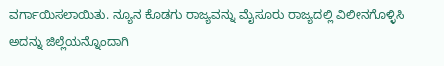ವರ್ಗಾಯಿಸಲಾಯಿತು. ನ್ಯೂನ ಕೊಡಗು ರಾಜ್ಯವನ್ನು ಮೈಸೂರು ರಾಜ್ಯದಲ್ಲಿ ವಿಲೀನಗೊಳ್ಳಿಸಿ ಅದನ್ನು ಜಿಲ್ಲೆಯನ್ನೊಂದಾಗಿ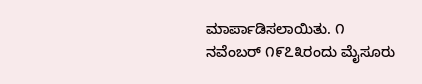ಮಾರ್ಪಾಡಿಸಲಾಯಿತು. ೧ ನವೆಂಬರ್ ೧೯೭೩ರಂದು ಮೈಸೂರು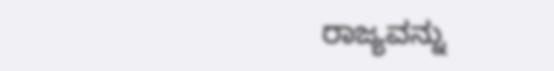ರಾಜ್ಯವನ್ನು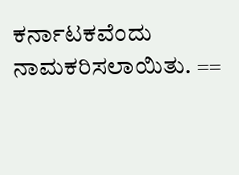ಕರ್ನಾಟಕವೆಂದು ನಾಮಕರಿಸಲಾಯಿತು. ==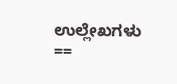ಉಲ್ಲೇಖಗಳು ==